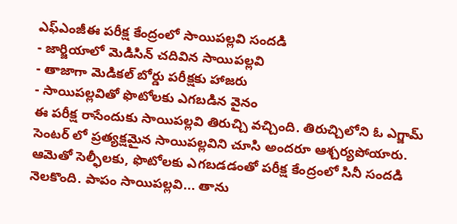ఎఫ్ఎంజీఈ పరీక్ష కేంద్రంలో సాయిపల్లవి సందడి
- జార్జియాలో మెడిసిన్ చదివిన సాయిపల్లవి
- తాజాగా మెడికల్ బోర్డు పరీక్షకు హాజరు
- సాయిపల్లవితో ఫొటోలకు ఎగబడిన వైనం
ఈ పరీక్ష రాసేందుకు సాయిపల్లవి తిరుచ్చి వచ్చింది. తిరుచ్చిలోని ఓ ఎగ్జామ్ సెంటర్ లో ప్రత్యక్షమైన సాయిపల్లవిని చూసి అందరూ ఆశ్చర్యపోయారు. ఆమెతో సెల్ఫీలకు, ఫొటోలకు ఎగబడడంతో పరీక్ష కేంద్రంలో సినీ సందడి నెలకొంది. పాపం సాయిపల్లవి... తాను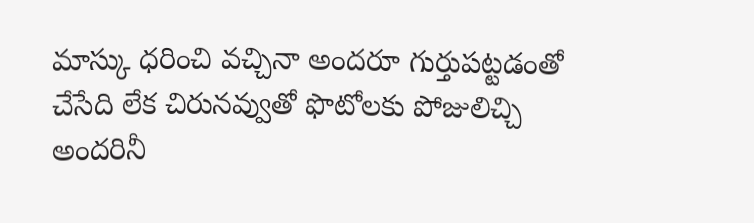మాస్కు ధరించి వచ్చినా అందరూ గుర్తుపట్టడంతో చేసేది లేక చిరునవ్వుతో ఫొటోలకు పోజులిచ్చి అందరినీ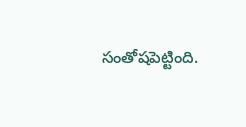సంతోషపెట్టింది.